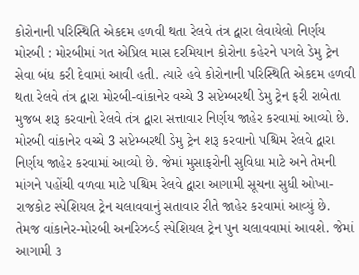કોરોનાની પરિસ્થિતિ એકદમ હળવી થતા રેલવે તંત્ર દ્વારા લેવાયેલો નિર્ણય મોરબી : મોરબીમાં ગત એપ્રિલ માસ દરમિયાન કોરોના કહેરને પગલે ડેમુ ટ્રેન સેવા બંધ કરી દેવામાં આવી હતી. ત્યારે હવે કોરોનાની પરિસ્થિતિ એકદમ હળવી થતા રેલવે તંત્ર દ્વારા મોરબી-વાંકાનેર વચ્ચે 3 સપ્ટેમ્બરથી ડેમુ ટ્રેન ફરી રાબેતા મુજબ શરૂ કરવાનો રેલવે તંત્ર દ્વારા સત્તાવાર નિર્ણય જાહેર કરવામાં આવ્યો છે. મોરબી વાંકાનેર વચ્ચે 3 સપ્ટેમ્બરથી ડેમુ ટ્રેન શરૂ કરવાનો પશ્ચિમ રેલવે દ્વારા નિર્ણય જાહેર કરવામાં આવ્યો છે. જેમાં મુસાફરોની સુવિધા માટે અને તેમની માંગને પહોંચી વળવા માટે પશ્ચિમ રેલવે દ્વારા આગામી સૂચના સુધી ઓખા-રાજકોટ સ્પેશિયલ ટ્રેન ચલાવવાનું સતાવાર રીતે જાહેર કરવામાં આવ્યું છે. તેમજ વાંકાનેર-મોરબી અનરિઝર્વ્ડ સ્પેશિયલ ટ્રેન પુન ચલાવવામાં આવશે. જેમાં આગામી ૩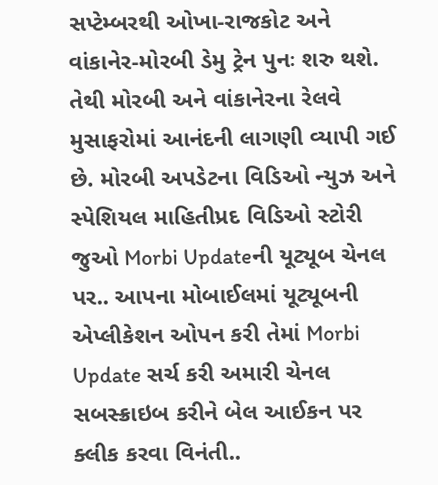સપ્ટેમ્બરથી ઓખા-રાજકોટ અને વાંકાનેર-મોરબી ડેમુ ટ્રેન પુનઃ શરુ થશે. તેથી મોરબી અને વાંકાનેરના રેલવે મુસાફરોમાં આનંદની લાગણી વ્યાપી ગઈ છે. મોરબી અપડેટના વિડિઓ ન્યુઝ અને સ્પેશિયલ માહિતીપ્રદ વિડિઓ સ્ટોરી જુઓ Morbi Updateની યૂટ્યૂબ ચેનલ પર.. આપના મોબાઈલમાં યૂટ્યૂબની એપ્લીકેશન ઓપન કરી તેમાં Morbi Update સર્ચ કરી અમારી ચેનલ સબસ્ક્રાઇબ કરીને બેલ આઈકન પર ક્લીક કરવા વિનંતી..